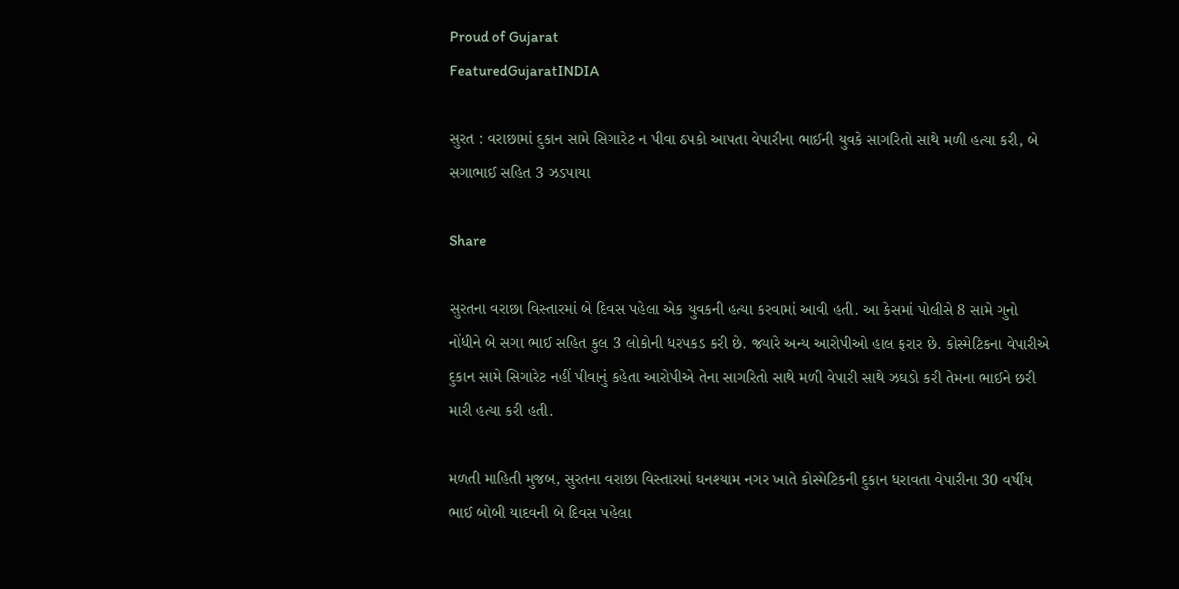Proud of Gujarat
FeaturedGujaratINDIA

સુરત : વરાછામાં દુકાન સામે સિગારેટ ન પીવા ઠપકો આપતા વેપારીના ભાઈની યુવકે સાગરિતો સાથે મળી હત્યા કરી, બે સગાભાઈ સહિત 3 ઝડપાયા

Share

સુરતના વરાછા વિસ્તારમાં બે દિવસ પહેલા એક યુવકની હત્યા કરવામાં આવી હતી. આ કેસમાં પોલીસે 8 સામે ગુનો નોંધીને બે સગા ભાઈ સહિત કુલ 3 લોકોની ધરપકડ કરી છે. જ્યારે અન્ય આરોપીઓ હાલ ફરાર છે. કોસ્મેટિકના વેપારીએ દુકાન સામે સિગારેટ નહીં પીવાનું કહેતા આરોપીએ તેના સાગરિતો સાથે મળી વેપારી સાથે ઝઘડો કરી તેમના ભાઈને છરી મારી હત્યા કરી હતી.

મળતી માહિતી મુજબ, સુરતના વરાછા વિસ્તારમાં ઘનશ્યામ નગર ખાતે કોસ્મેટિકની દુકાન ધરાવતા વેપારીના 30 વર્ષીય ભાઈ બોબી યાદવની બે દિવસ પહેલા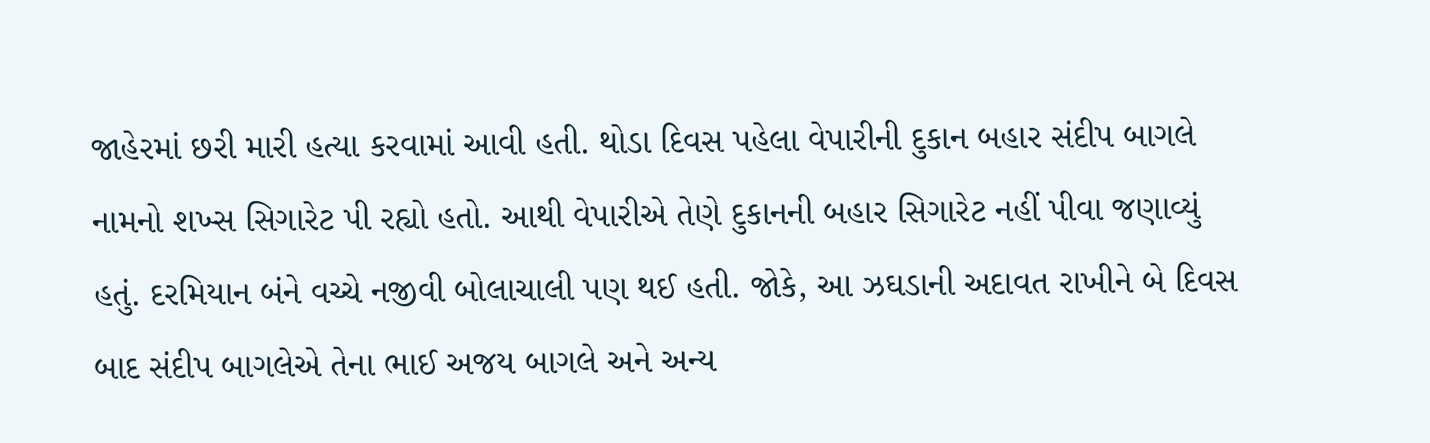જાહેરમાં છરી મારી હત્યા કરવામાં આવી હતી. થોડા દિવસ પહેલા વેપારીની દુકાન બહાર સંદીપ બાગલે નામનો શખ્સ સિગારેટ પી રહ્યો હતો. આથી વેપારીએ તેણે દુકાનની બહાર સિગારેટ નહીં પીવા જણાવ્યું હતું. દરમિયાન બંને વચ્ચે નજીવી બોલાચાલી પણ થઈ હતી. જોકે, આ ઝઘડાની અદાવત રાખીને બે દિવસ બાદ સંદીપ બાગલેએ તેના ભાઈ અજય બાગલે અને અન્ય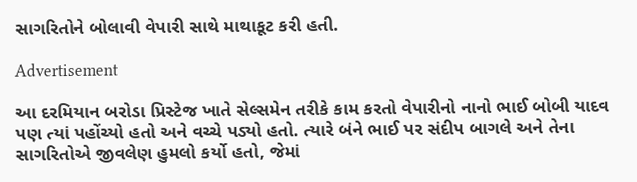સાગરિતોને બોલાવી વેપારી સાથે માથાકૂટ કરી હતી.

Advertisement

આ દરમિયાન બરોડા પ્રિસ્ટેજ ખાતે સેલ્સમેન તરીકે કામ કરતો વેપારીનો નાનો ભાઈ બોબી યાદવ પણ ત્યાં પહોંચ્યો હતો અને વચ્ચે પડ્યો હતો. ત્યારે બંને ભાઈ પર સંદીપ બાગલે અને તેના સાગરિતોએ જીવલેણ હુમલો કર્યો હતો, જેમાં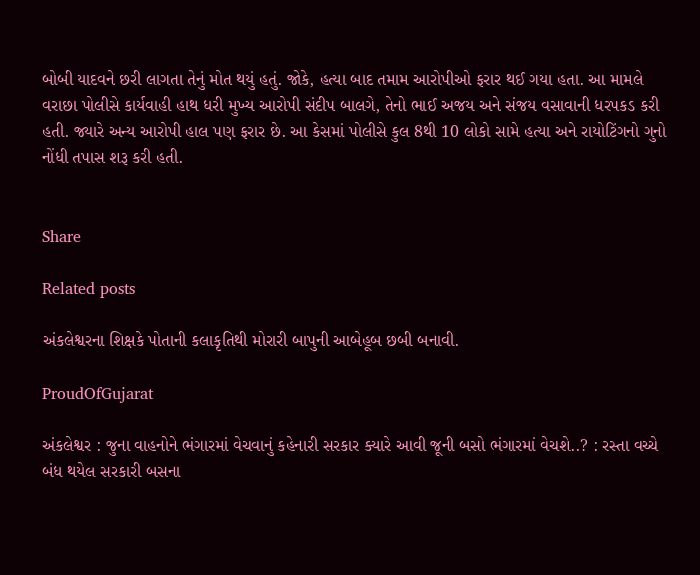બોબી યાદવને છરી લાગતા તેનું મોત થયું હતું. જોકે, હત્યા બાદ તમામ આરોપીઓ ફરાર થઈ ગયા હતા. આ મામલે વરાછા પોલીસે કાર્યવાહી હાથ ધરી મુખ્ય આરોપી સંદીપ બાલગે, તેનો ભાઈ અજય અને સંજય વસાવાની ધરપકડ કરી હતી. જ્યારે અન્ય આરોપી હાલ પણ ફરાર છે. આ કેસમાં પોલીસે કુલ 8થી 10 લોકો સામે હત્યા અને રાયોટિંગનો ગુનો નોંધી તપાસ શરૂ કરી હતી.


Share

Related posts

અંકલેશ્વરના શિક્ષકે પોતાની કલાકૃતિથી મોરારી બાપુની આબેહૂબ છબી બનાવી.

ProudOfGujarat

અંકલેશ્વર : જુના વાહનોને ભંગારમાં વેચવાનું કહેનારી સરકાર ક્યારે આવી જૂની બસો ભંગારમાં વેચશે..? : રસ્તા વચ્ચે બંધ થયેલ સરકારી બસના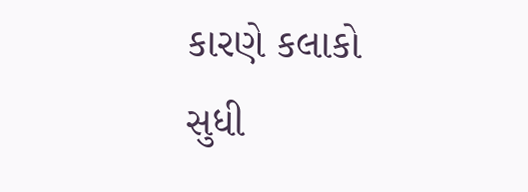કારણે કલાકો સુધી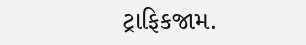ટ્રાફિકજામ.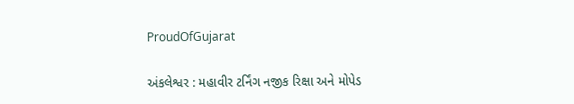ProudOfGujarat

અંકલેશ્વર : મહાવીર ટર્નિંગ નજીક રિક્ષા અને મોપેડ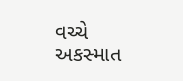વચ્ચે અકસ્માત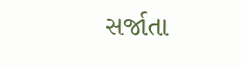સર્જાતા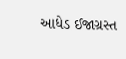આધેડ ઈજાગ્રસ્ત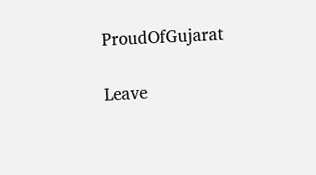ProudOfGujarat

Leave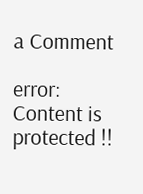a Comment

error: Content is protected !!